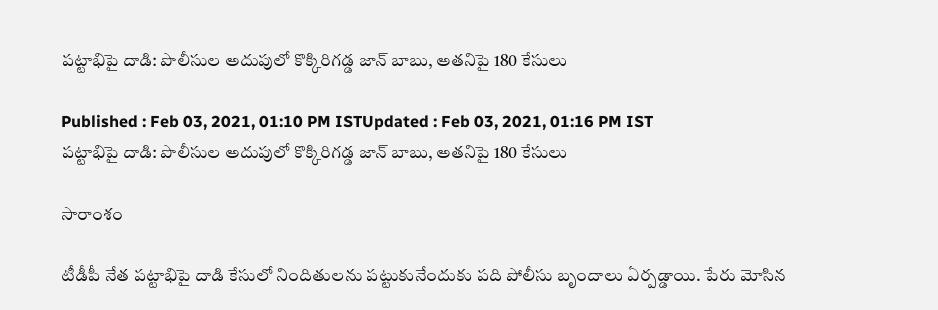పట్టాభిపై దాడి: పొలీసుల అదుపులో కొక్కిరిగడ్డ జాన్ బాబు, అతనిపై 180 కేసులు

Published : Feb 03, 2021, 01:10 PM ISTUpdated : Feb 03, 2021, 01:16 PM IST
పట్టాభిపై దాడి: పొలీసుల అదుపులో కొక్కిరిగడ్డ జాన్ బాబు, అతనిపై 180 కేసులు

సారాంశం

టీడీపీ నేత పట్టాభిపై దాడి కేసులో నిందితులను పట్టుకునేందుకు పది పోలీసు బృందాలు ఏర్పడ్డాయి. పేరు మోసిన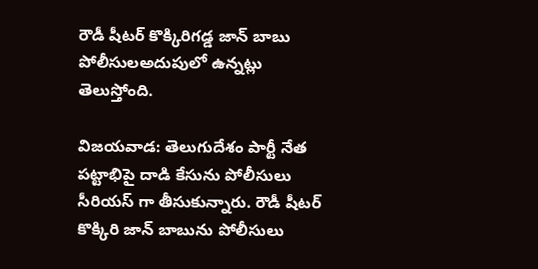రౌడీ షీటర్ కొక్కిరిగడ్డ జాన్ బాబు పోలీసులఅదుపులో ఉన్నట్లు తెలుస్తోంది.

విజయవాడ: తెలుగుదేశం పార్టీ నేత పట్టాభిపై దాడి కేసును పోలీసులు సీరియస్ గా తీసుకున్నారు. రౌడీ షీటర్ కొక్కిరి జాన్ బాబును పోలీసులు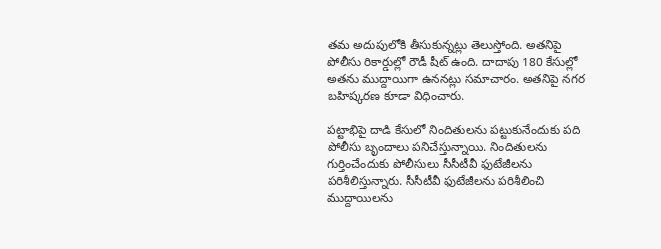తమ అదుపులోకి తీసుకున్నట్లు తెలుస్తోంది. అతనిపై పోలీసు రికార్డుల్లో రౌడీ షీట్ ఉంది. దాదాపు 180 కేసుల్లో అతను ముద్దాయిగా ఉననట్లు సమాచారం. అతనిపై నగర బహిష్కరణ కూడా విధించారు.

పట్టాభిపై దాడి కేసులో నిందితులను పట్టుకునేందుకు పది పోలీసు బృందాలు పనిచేస్తున్నాయి. నిందితులను గుర్తించేందుకు పోలీసులు సీసీటీవీ ఫుటేజీలను పరిశీలిస్తున్నారు. సీసీటీవీ ఫుటేజీలను పరిశీలించి ముద్దాయిలను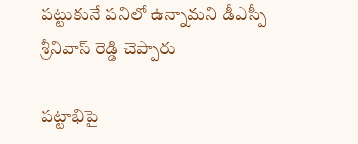పట్టుకునే పనిలో ఉన్నామని డీఎస్పీ శ్రీనివాస్ రెడ్డి చెప్పారు

పట్టాభిపై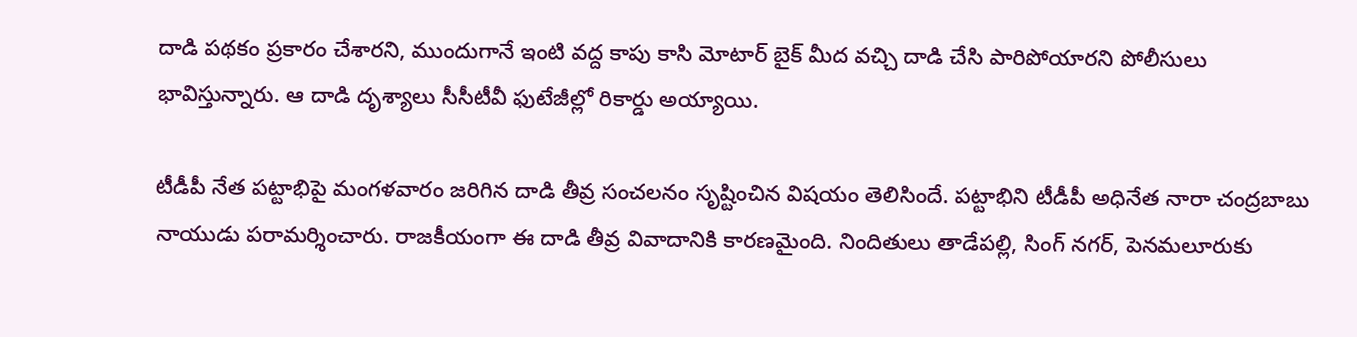దాడి పథకం ప్రకారం చేశారని, ముందుగానే ఇంటి వద్ద కాపు కాసి మోటార్ బైక్ మీద వచ్చి దాడి చేసి పారిపోయారని పోలీసులు భావిస్తున్నారు. ఆ దాడి దృశ్యాలు సీసీటీవీ ఫుటేజీల్లో రికార్డు అయ్యాయి.

టీడీపీ నేత పట్టాభిపై మంగళవారం జరిగిన దాడి తీవ్ర సంచలనం సృష్టించిన విషయం తెలిసిందే. పట్టాభిని టీడీపీ అధినేత నారా చంద్రబాబు నాయుడు పరామర్శించారు. రాజకీయంగా ఈ దాడి తీవ్ర వివాదానికి కారణమైంది. నిందితులు తాడేపల్లి, సింగ్ నగర్, పెనమలూరుకు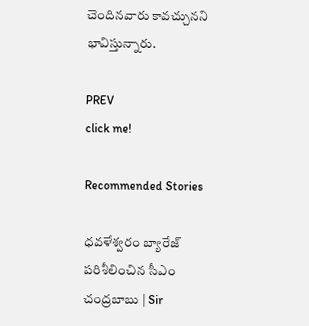చెందినవారు కావచ్చునని భావిస్తున్నారు.

PREV
click me!

Recommended Stories

ధవళేశ్వరం బ్యారేజ్ పరిశీలించిన సీఎం చంద్రబాబు | Sir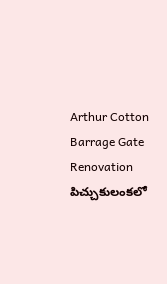Arthur Cotton Barrage Gate Renovation
పిచ్చుకులంకలో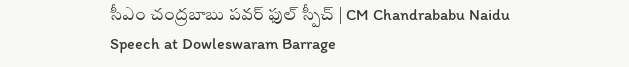సీఎం చంద్రబాబు పవర్ ఫుల్ స్పీచ్ | CM Chandrababu Naidu Speech at Dowleswaram Barrage